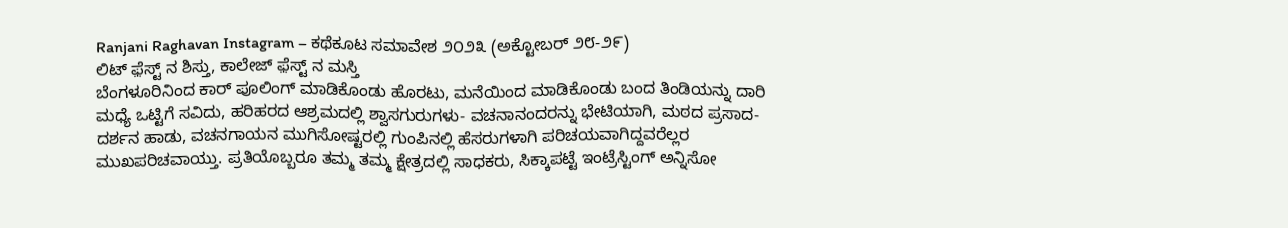Ranjani Raghavan Instagram – ಕಥೆಕೂಟ ಸಮಾವೇಶ ೨೦೨೩ (ಅಕ್ಟೋಬರ್ ೨೮-೨೯)
ಲಿಟ್ ಫ಼ೆಸ್ಟ್ ನ ಶಿಸ್ತು, ಕಾಲೇಜ್ ಫ಼ೆಸ್ಟ್ ನ ಮಸ್ತಿ
ಬೆಂಗಳೂರಿನಿಂದ ಕಾರ್ ಪೂಲಿಂಗ್ ಮಾಡಿಕೊಂಡು ಹೊರಟು, ಮನೆಯಿಂದ ಮಾಡಿಕೊಂಡು ಬಂದ ತಿಂಡಿಯನ್ನು ದಾರಿ ಮಧ್ಯೆ ಒಟ್ಟಿಗೆ ಸವಿದು, ಹರಿಹರದ ಆಶ್ರಮದಲ್ಲಿ ಶ್ವಾಸಗುರುಗಳು- ವಚನಾನಂದರನ್ನು ಭೇಟಿಯಾಗಿ, ಮಠದ ಪ್ರಸಾದ-ದರ್ಶನ ಹಾಡು, ವಚನಗಾಯನ ಮುಗಿಸೋಷ್ಟರಲ್ಲಿ ಗುಂಪಿನಲ್ಲಿ ಹೆಸರುಗಳಾಗಿ ಪರಿಚಯವಾಗಿದ್ದವರೆಲ್ಲರ ಮುಖಪರಿಚವಾಯ್ತು. ಪ್ರತಿಯೊಬ್ಬರೂ ತಮ್ಮ ತಮ್ಮ ಕ್ಷೇತ್ರದಲ್ಲಿ ಸಾಧಕರು, ಸಿಕ್ಕಾಪಟ್ಟೆ ಇಂಟ್ರೆಸ್ಟಿಂಗ್ ಅನ್ನಿಸೋ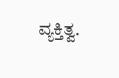ವ್ಯಕ್ತಿತ್ವ.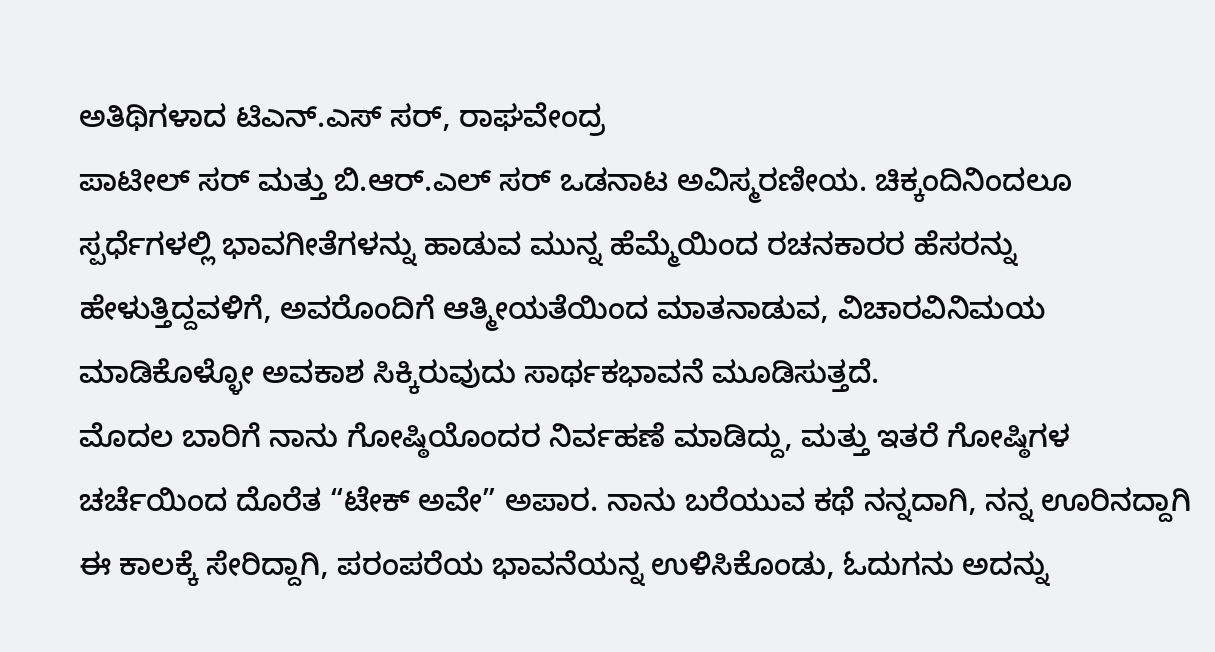ಅತಿಥಿಗಳಾದ ಟಿಎನ್.ಎಸ್ ಸರ್, ರಾಘವೇಂದ್ರ
ಪಾಟೀಲ್ ಸರ್ ಮತ್ತು ಬಿ.ಆರ್.ಎಲ್ ಸರ್ ಒಡನಾಟ ಅವಿಸ್ಮರಣೀಯ. ಚಿಕ್ಕಂದಿನಿಂದಲೂ ಸ್ಪರ್ಧೆಗಳಲ್ಲಿ ಭಾವಗೀತೆಗಳನ್ನು ಹಾಡುವ ಮುನ್ನ ಹೆಮ್ಮೆಯಿಂದ ರಚನಕಾರರ ಹೆಸರನ್ನು ಹೇಳುತ್ತಿದ್ದವಳಿಗೆ, ಅವರೊಂದಿಗೆ ಆತ್ಮೀಯತೆಯಿಂದ ಮಾತನಾಡುವ, ವಿಚಾರವಿನಿಮಯ ಮಾಡಿಕೊಳ್ಳೋ ಅವಕಾಶ ಸಿಕ್ಕಿರುವುದು ಸಾರ್ಥಕಭಾವನೆ ಮೂಡಿಸುತ್ತದೆ.
ಮೊದಲ ಬಾರಿಗೆ ನಾನು ಗೋಷ್ಠಿಯೊಂದರ ನಿರ್ವಹಣೆ ಮಾಡಿದ್ದು, ಮತ್ತು ಇತರೆ ಗೋಷ್ಠಿಗಳ ಚರ್ಚೆಯಿಂದ ದೊರೆತ “ಟೇಕ್ ಅವೇ” ಅಪಾರ. ನಾನು ಬರೆಯುವ ಕಥೆ ನನ್ನದಾಗಿ, ನನ್ನ ಊರಿನದ್ದಾಗಿ ಈ ಕಾಲಕ್ಕೆ ಸೇರಿದ್ದಾಗಿ, ಪರಂಪರೆಯ ಭಾವನೆಯನ್ನ ಉಳಿಸಿಕೊಂಡು, ಓದುಗನು ಅದನ್ನು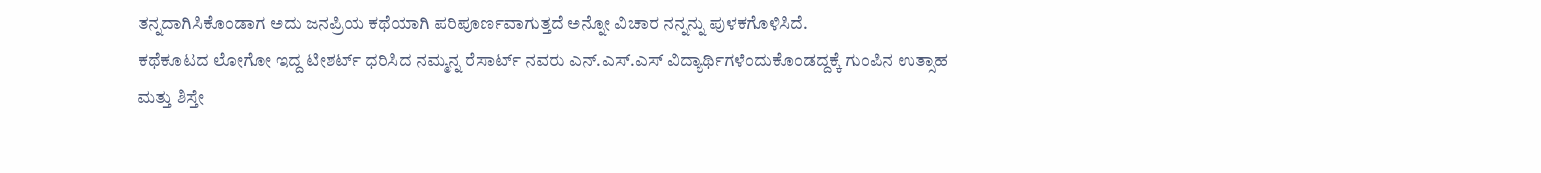ತನ್ನದಾಗಿಸಿಕೊಂಡಾಗ ಅದು ಜನಪ್ರಿಯ ಕಥೆಯಾಗಿ ಪರಿಪೂರ್ಣವಾಗುತ್ತದೆ ಅನ್ನೋ ವಿಚಾರ ನನ್ನನ್ನು ಪುಳಕಗೊಳಿಸಿದೆ.
ಕಥೆಕೂಟದ ಲೋಗೋ ಇದ್ದ ಟೀಶರ್ಟ್ ಧರಿಸಿದ ನಮ್ಮನ್ನ ರೆಸಾರ್ಟ್ ನವರು ಎನ್.ಎಸ್.ಎಸ್ ವಿದ್ಯಾರ್ಥಿಗಳೆಂದುಕೊಂಡದ್ದಕ್ಕೆ ಗುಂಪಿನ ಉತ್ಸಾಹ ಮತ್ತು ಶಿಸ್ತೇ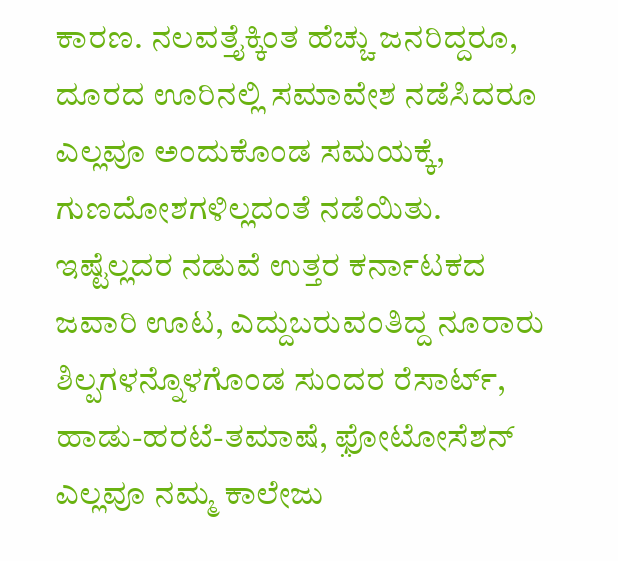ಕಾರಣ. ನಲವತ್ತೈಕ್ಕಿಂತ ಹೆಚ್ಚು ಜನರಿದ್ದರೂ, ದೂರದ ಊರಿನಲ್ಲಿ ಸಮಾವೇಶ ನಡೆಸಿದರೂ ಎಲ್ಲವೂ ಅಂದುಕೊಂಡ ಸಮಯಕ್ಕೆ, ಗುಣದೋಶಗಳಿಲ್ಲದಂತೆ ನಡೆಯಿತು. ಇಷ್ಟೆಲ್ಲದರ ನಡುವೆ ಉತ್ತರ ಕರ್ನಾಟಕದ ಜವಾರಿ ಊಟ, ಎದ್ದುಬರುವಂತಿದ್ದ ನೂರಾರು ಶಿಲ್ಪಗಳನ್ನೊಳಗೊಂಡ ಸುಂದರ ರೆಸಾರ್ಟ್, ಹಾಡು-ಹರಟೆ-ತಮಾಷೆ, ಫ಼ೋಟೋಸೆಶನ್ ಎಲ್ಲವೂ ನಮ್ಮ ಕಾಲೇಜು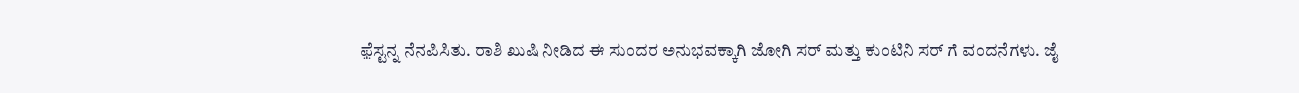ಫ಼ೆಸ್ಟನ್ನ ನೆನಪಿಸಿತು. ರಾಶಿ ಖುಷಿ ನೀಡಿದ ಈ ಸುಂದರ ಅನುಭವಕ್ಕಾಗಿ ಜೋಗಿ ಸರ್ ಮತ್ತು ಕುಂಟಿನಿ ಸರ್ ಗೆ ವಂದನೆಗಳು. ಜೈ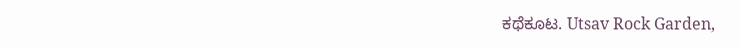ಕಥೆಕೂಟ. Utsav Rock Garden,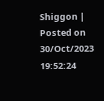Shiggon | Posted on 30/Oct/2023 19:52:24